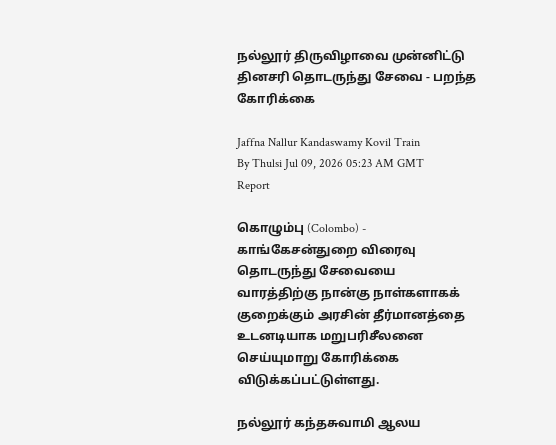நல்லூர் திருவிழாவை முன்னிட்டு தினசரி தொடருந்து சேவை - பறந்த கோரிக்கை

Jaffna Nallur Kandaswamy Kovil Train
By Thulsi Jul 09, 2026 05:23 AM GMT
Report

கொழும்பு (Colombo) - காங்கேசன்துறை விரைவு தொடருந்து சேவையை வாரத்திற்கு நான்கு நாள்களாகக் குறைக்கும் அரசின் தீர்மானத்தை உடனடியாக மறுபரிசீலனை செய்யுமாறு கோரிக்கை விடுக்கப்பட்டுள்ளது.

நல்லூர் கந்தசுவாமி ஆலய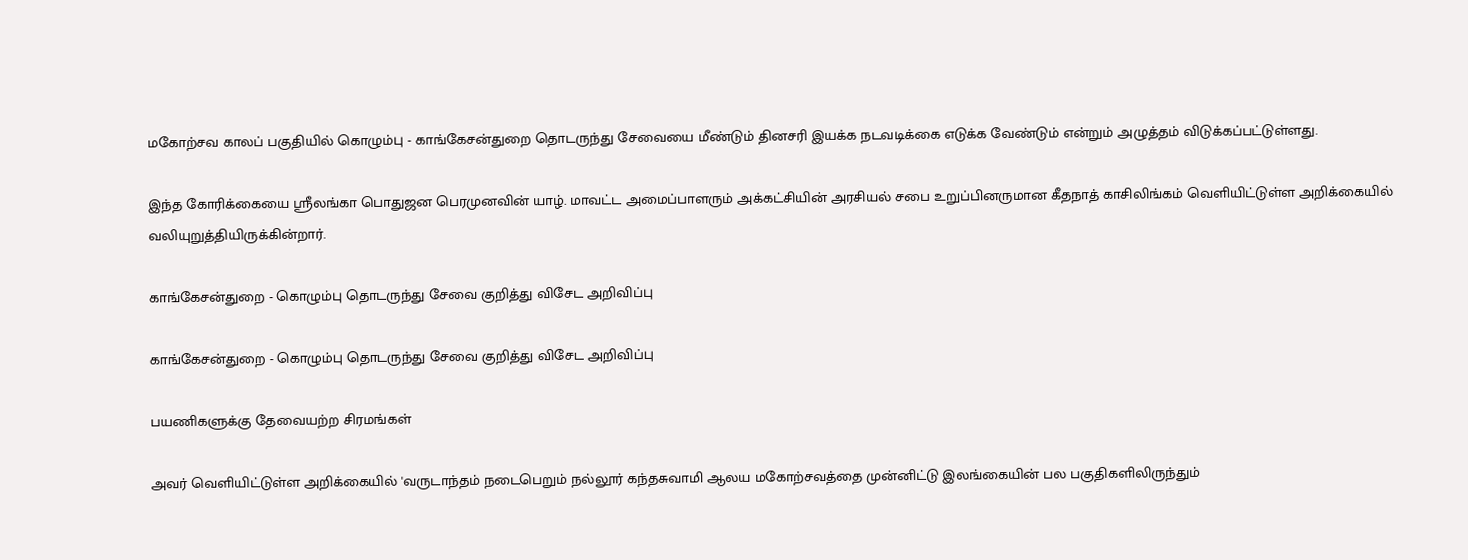மகோற்சவ காலப் பகுதியில் கொழும்பு - காங்கேசன்துறை தொடருந்து சேவையை மீண்டும் தினசரி இயக்க நடவடிக்கை எடுக்க வேண்டும் என்றும் அழுத்தம் விடுக்கப்பட்டுள்ளது.

இந்த கோரிக்கையை ஸ்ரீலங்கா பொதுஜன பெரமுனவின் யாழ். மாவட்ட அமைப்பாளரும் அக்கட்சியின் அரசியல் சபை உறுப்பினருமான கீதநாத் காசிலிங்கம் வெளியிட்டுள்ள அறிக்கையில் வலியுறுத்தியிருக்கின்றார்.

காங்கேசன்துறை - கொழும்பு தொடருந்து சேவை குறித்து விசேட அறிவிப்பு

காங்கேசன்துறை - கொழும்பு தொடருந்து சேவை குறித்து விசேட அறிவிப்பு

பயணிகளுக்கு தேவையற்ற சிரமங்கள்

அவர் வெளியிட்டுள்ள அறிக்கையில் 'வருடாந்தம் நடைபெறும் நல்லூர் கந்தசுவாமி ஆலய மகோற்சவத்தை முன்னிட்டு இலங்கையின் பல பகுதிகளிலிருந்தும்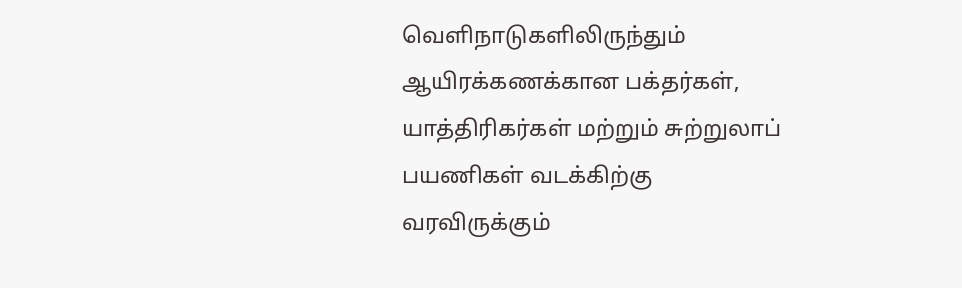வெளிநாடுகளிலிருந்தும் ஆயிரக்கணக்கான பக்தர்கள், யாத்திரிகர்கள் மற்றும் சுற்றுலாப் பயணிகள் வடக்கிற்கு வரவிருக்கும்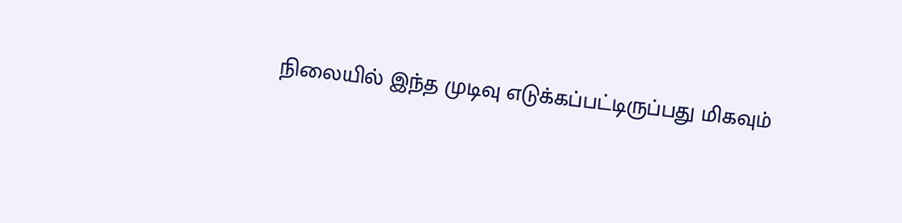நிலையில் இந்த முடிவு எடுக்கப்பட்டிருப்பது மிகவும்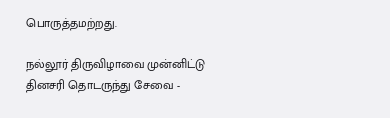பொருத்தமற்றது.

நல்லூர் திருவிழாவை முன்னிட்டு தினசரி தொடருந்து சேவை -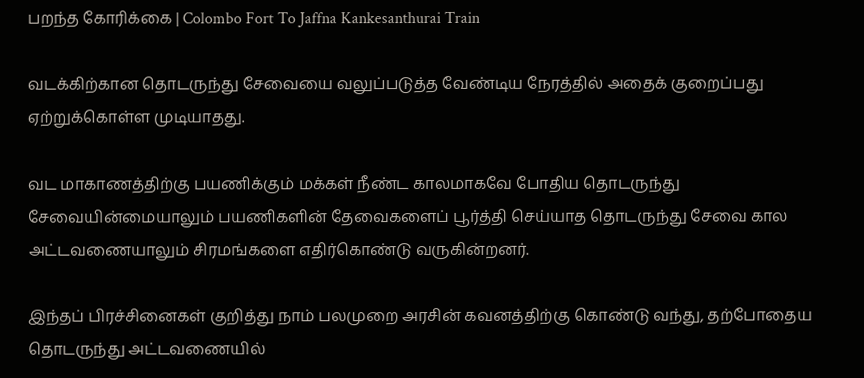பறந்த கோரிக்கை | Colombo Fort To Jaffna Kankesanthurai Train

வடக்கிற்கான தொடருந்து சேவையை வலுப்படுத்த வேண்டிய நேரத்தில் அதைக் குறைப்பது ஏற்றுக்கொள்ள முடியாதது.

வட மாகாணத்திற்கு பயணிக்கும் மக்கள் நீண்ட காலமாகவே போதிய தொடருந்து சேவையின்மையாலும் பயணிகளின் தேவைகளைப் பூர்த்தி செய்யாத தொடருந்து சேவை கால அட்டவணையாலும் சிரமங்களை எதிர்கொண்டு வருகின்றனர்.

இந்தப் பிரச்சினைகள் குறித்து நாம் பலமுறை அரசின் கவனத்திற்கு கொண்டு வந்து, தற்போதைய தொடருந்து அட்டவணையில்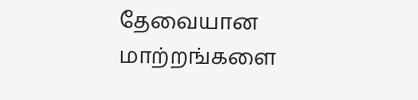தேவையான மாற்றங்களை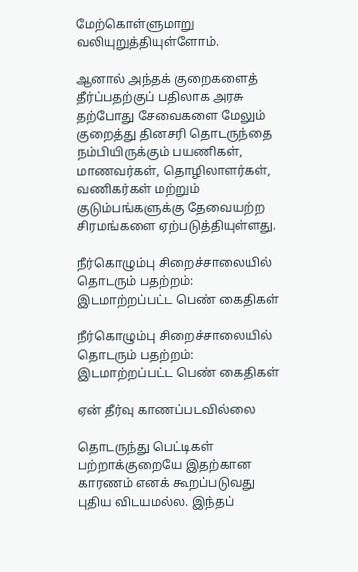மேற்கொள்ளுமாறு வலியுறுத்தியுள்ளோம்.

ஆனால் அந்தக் குறைகளைத் தீர்ப்பதற்குப் பதிலாக அரசு தற்போது சேவைகளை மேலும் குறைத்து தினசரி தொடருந்தை நம்பியிருக்கும் பயணிகள், மாணவர்கள், தொழிலாளர்கள், வணிகர்கள் மற்றும் குடும்பங்களுக்கு தேவையற்ற சிரமங்களை ஏற்படுத்தியுள்ளது.

நீர்கொழும்பு சிறைச்சாலையில் தொடரும் பதற்றம்: இடமாற்றப்பட்ட பெண் கைதிகள்

நீர்கொழும்பு சிறைச்சாலையில் தொடரும் பதற்றம்: இடமாற்றப்பட்ட பெண் கைதிகள்

ஏன் தீர்வு காணப்படவில்லை

தொடருந்து பெட்டிகள் பற்றாக்குறையே இதற்கான காரணம் எனக் கூறப்படுவது புதிய விடயமல்ல. இந்தப்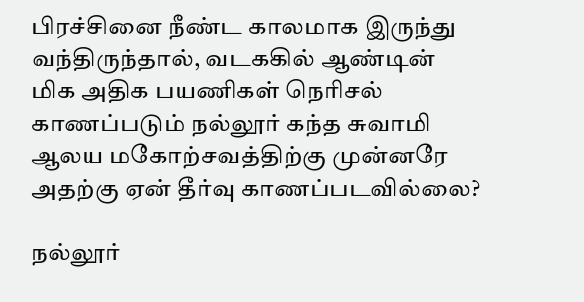பிரச்சினை நீண்ட காலமாக இருந்து வந்திருந்தால், வடககில் ஆண்டின் மிக அதிக பயணிகள் நெரிசல் காணப்படும் நல்லூர் கந்த சுவாமி ஆலய மகோற்சவத்திற்கு முன்னரே அதற்கு ஏன் தீர்வு காணப்படவில்லை?

நல்லூர்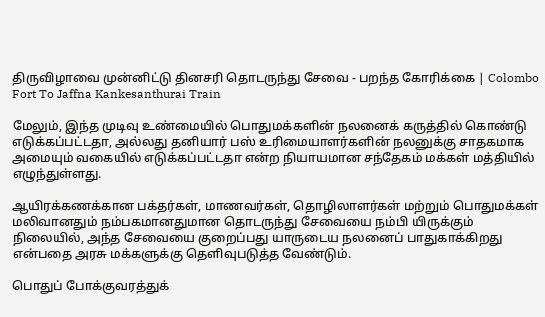திருவிழாவை முன்னிட்டு தினசரி தொடருந்து சேவை - பறந்த கோரிக்கை | Colombo Fort To Jaffna Kankesanthurai Train

மேலும், இந்த முடிவு உண்மையில் பொதுமக்களின் நலனைக் கருத்தில் கொண்டு எடுக்கப்பட்டதா, அல்லது தனியார் பஸ் உரிமையாளர்களின் நலனுக்கு சாதகமாக அமையும் வகையில் எடுக்கப்பட்டதா என்ற நியாயமான சந்தேகம் மக்கள் மத்தியில் எழுந்துள்ளது.

ஆயிரக்கணக்கான பக்தர்கள், மாணவர்கள், தொழிலாளர்கள் மற்றும் பொதுமக்கள் மலிவானதும் நம்பகமானதுமான தொடருந்து சேவையை நம்பி யிருக்கும் நிலையில், அந்த சேவையை குறைப்பது யாருடைய நலனைப் பாதுகாக்கிறது என்பதை அரசு மக்களுக்கு தெளிவுபடுத்த வேண்டும்.

பொதுப் போக்குவரத்துக்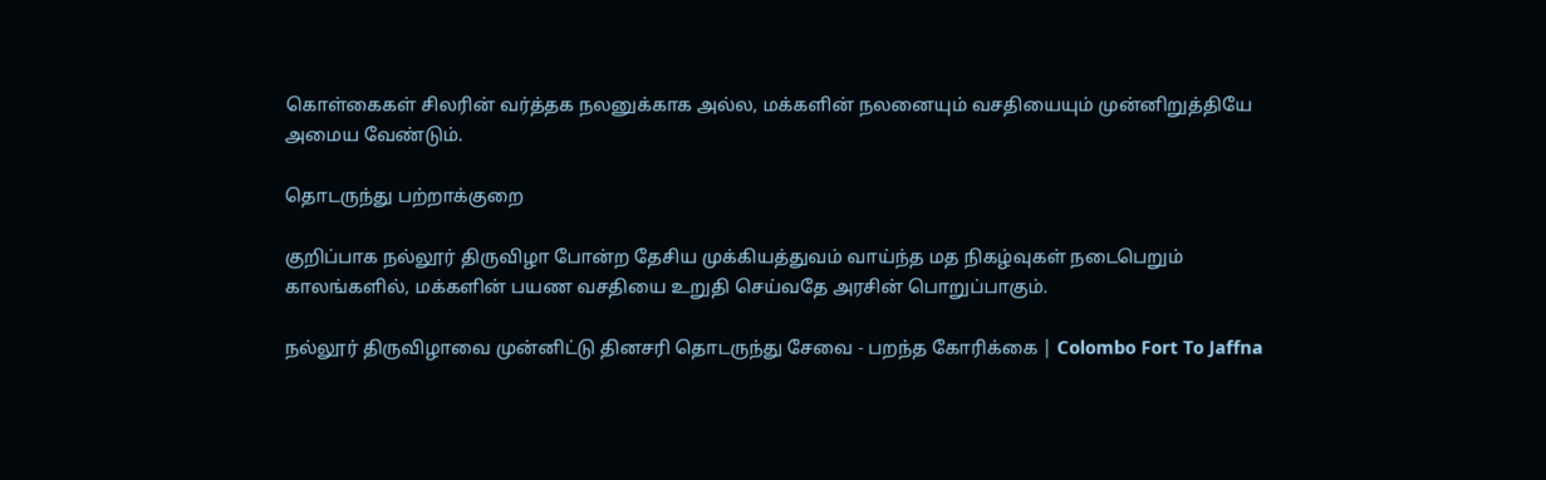கொள்கைகள் சிலரின் வர்த்தக நலனுக்காக அல்ல, மக்களின் நலனையும் வசதியையும் முன்னிறுத்தியே அமைய வேண்டும்.

தொடருந்து பற்றாக்குறை

குறிப்பாக நல்லூர் திருவிழா போன்ற தேசிய முக்கியத்துவம் வாய்ந்த மத நிகழ்வுகள் நடைபெறும் காலங்களில், மக்களின் பயண வசதியை உறுதி செய்வதே அரசின் பொறுப்பாகும்.

நல்லூர் திருவிழாவை முன்னிட்டு தினசரி தொடருந்து சேவை - பறந்த கோரிக்கை | Colombo Fort To Jaffna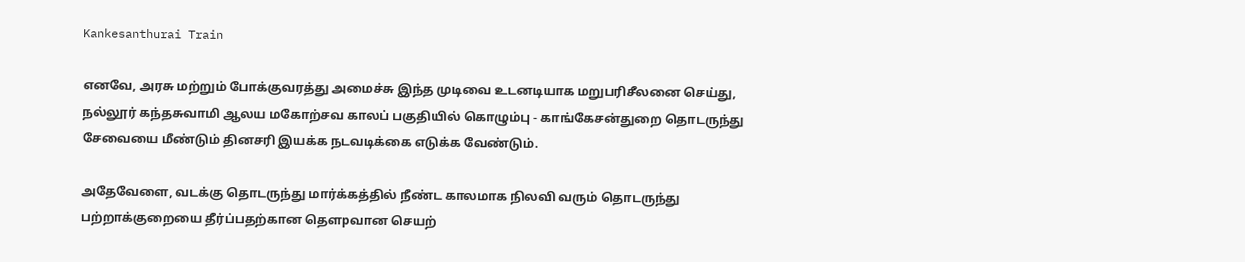Kankesanthurai Train

எனவே, அரசு மற்றும் போக்குவரத்து அமைச்சு இந்த முடிவை உடனடியாக மறுபரிசீலனை செய்து, நல்லூர் கந்தசுவாமி ஆலய மகோற்சவ காலப் பகுதியில் கொழும்பு - காங்கேசன்துறை தொடருந்து சேவையை மீண்டும் தினசரி இயக்க நடவடிக்கை எடுக்க வேண்டும்.

அதேவேளை, வடக்கு தொடருந்து மார்க்கத்தில் நீண்ட காலமாக நிலவி வரும் தொடருந்து பற்றாக்குறையை தீர்ப்பதற்கான தௌpவான செயற்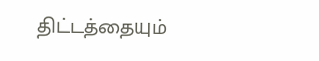திட்டத்தையும்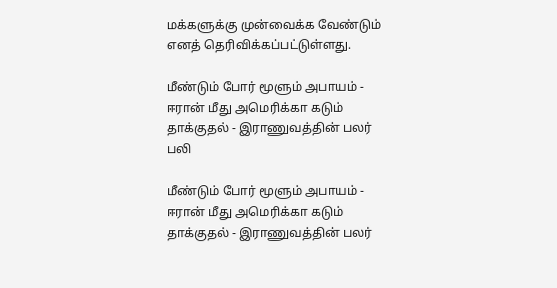மக்களுக்கு முன்வைக்க வேண்டும் எனத் தெரிவிக்கப்பட்டுள்ளது.

மீண்டும் போர் மூளும் அபாயம் - ஈரான் மீது அமெரிக்கா கடும் தாக்குதல் - இராணுவத்தின் பலர் பலி

மீண்டும் போர் மூளும் அபாயம் - ஈரான் மீது அமெரிக்கா கடும் தாக்குதல் - இராணுவத்தின் பலர்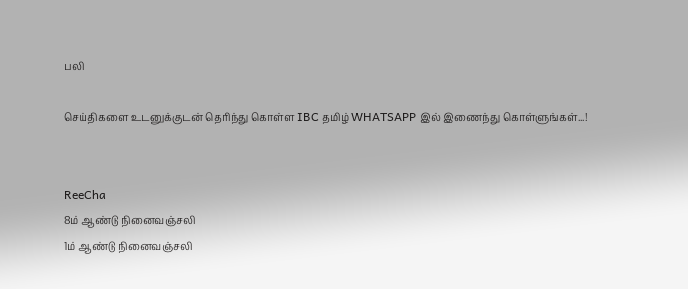பலி

செய்திகளை உடனுக்குடன் தெரிந்து கொள்ள IBC தமிழ் WHATSAPP இல் இணைந்து கொள்ளுங்கள்...!


ReeCha
8ம் ஆண்டு நினைவஞ்சலி
1ம் ஆண்டு நினைவஞ்சலி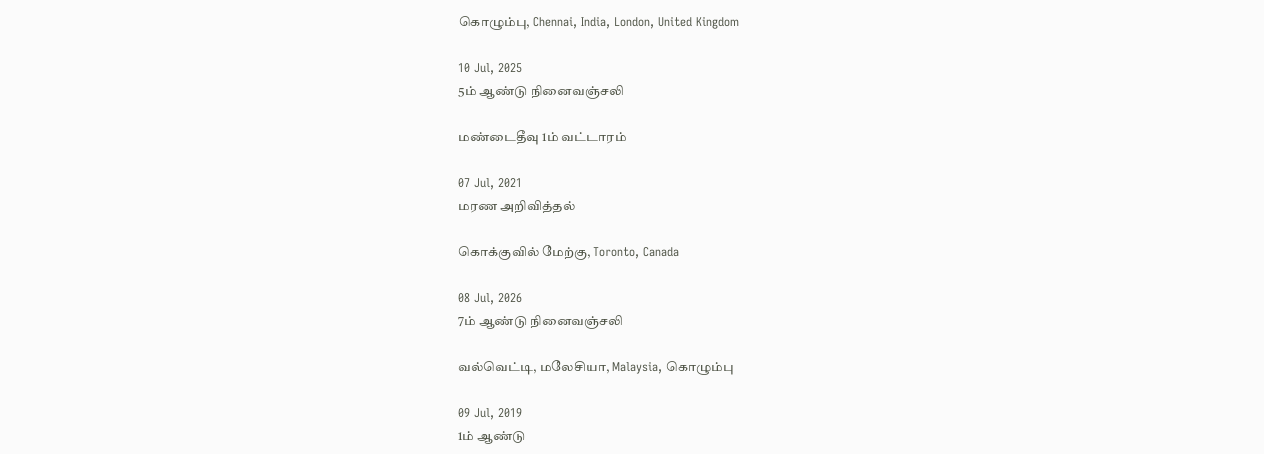கொழும்பு, Chennai, India, London, United Kingdom

10 Jul, 2025
5ம் ஆண்டு நினைவஞ்சலி

மண்டைதீவு 1ம் வட்டாரம்

07 Jul, 2021
மரண அறிவித்தல்

கொக்குவில் மேற்கு, Toronto, Canada

08 Jul, 2026
7ம் ஆண்டு நினைவஞ்சலி

வல்வெட்டி, மலேசியா, Malaysia, கொழும்பு

09 Jul, 2019
1ம் ஆண்டு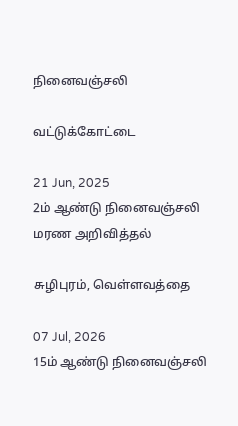நினைவஞ்சலி

வட்டுக்கோட்டை

21 Jun, 2025
2ம் ஆண்டு நினைவஞ்சலி
மரண அறிவித்தல்

சுழிபுரம், வெள்ளவத்தை

07 Jul, 2026
15ம் ஆண்டு நினைவஞ்சலி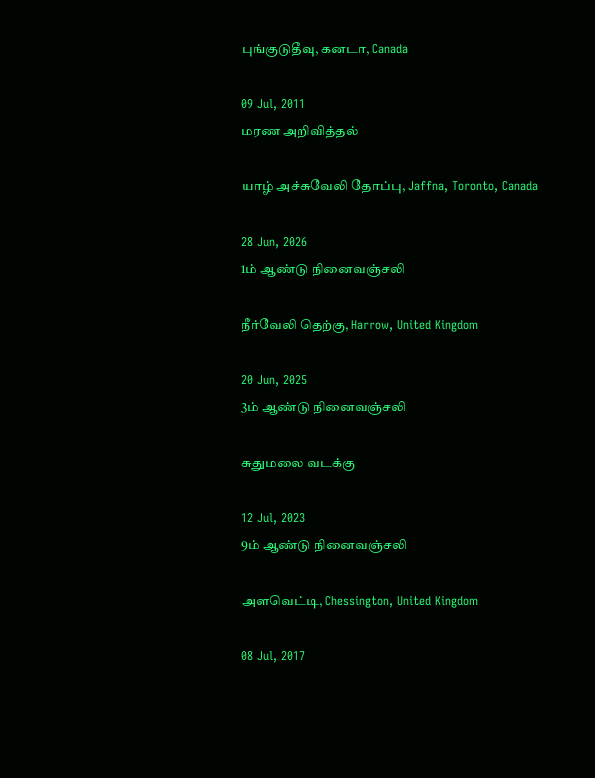புங்குடுதீவு, கனடா, Canada

09 Jul, 2011
மரண அறிவித்தல்

யாழ் அச்சுவேலி தோப்பு, Jaffna, Toronto, Canada

28 Jun, 2026
1ம் ஆண்டு நினைவஞ்சலி

நீர்வேலி தெற்கு, Harrow, United Kingdom

20 Jun, 2025
3ம் ஆண்டு நினைவஞ்சலி

சுதுமலை வடக்கு

12 Jul, 2023
9ம் ஆண்டு நினைவஞ்சலி

அளவெட்டி, Chessington, United Kingdom

08 Jul, 2017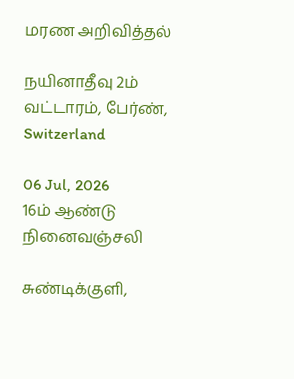மரண அறிவித்தல்

நயினாதீவு 2ம் வட்டாரம், பேர்ண், Switzerland

06 Jul, 2026
16ம் ஆண்டு நினைவஞ்சலி

சுண்டிக்குளி,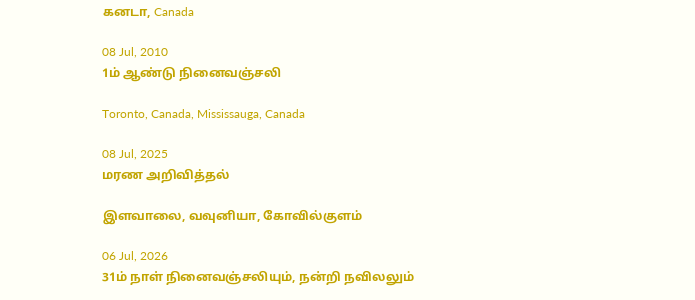கனடா, Canada

08 Jul, 2010
1ம் ஆண்டு நினைவஞ்சலி

Toronto, Canada, Mississauga, Canada

08 Jul, 2025
மரண அறிவித்தல்

இளவாலை, வவுனியா, கோவில்குளம்

06 Jul, 2026
31ம் நாள் நினைவஞ்சலியும், நன்றி நவிலலும்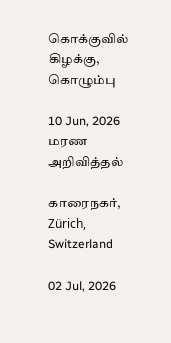கொக்குவில் கிழக்கு, கொழும்பு

10 Jun, 2026
மரண அறிவித்தல்

காரைநகர், Zürich, Switzerland

02 Jul, 2026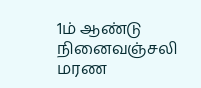1ம் ஆண்டு நினைவஞ்சலி
மரண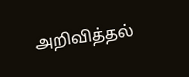அறிவித்தல்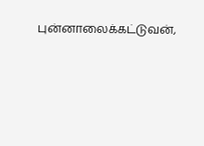புன்னாலைக்கட்டுவன்,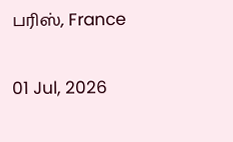பரிஸ், France

01 Jul, 2026